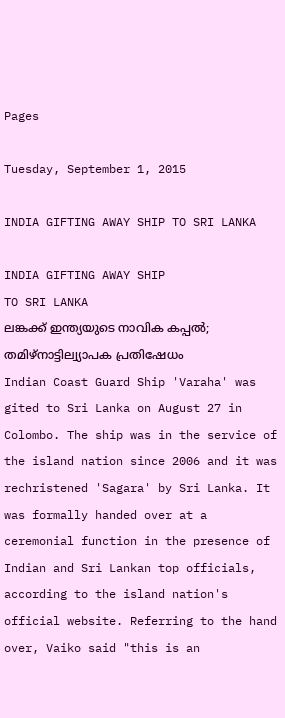Pages

Tuesday, September 1, 2015

INDIA GIFTING AWAY SHIP TO SRI LANKA

INDIA GIFTING AWAY SHIP
TO SRI LANKA
ലങ്കക്ക് ഇന്ത്യയുടെ നാവിക കപ്പല്‍;
തമിഴ്നാട്ടില്വ്യാപക പ്രതിഷേധം
Indian Coast Guard Ship 'Varaha' was gited to Sri Lanka on August 27 in Colombo. The ship was in the service of the island nation since 2006 and it was rechristened 'Sagara' by Sri Lanka. It was formally handed over at a ceremonial function in the presence of Indian and Sri Lankan top officials, according to the island nation's official website. Referring to the hand over, Vaiko said "this is an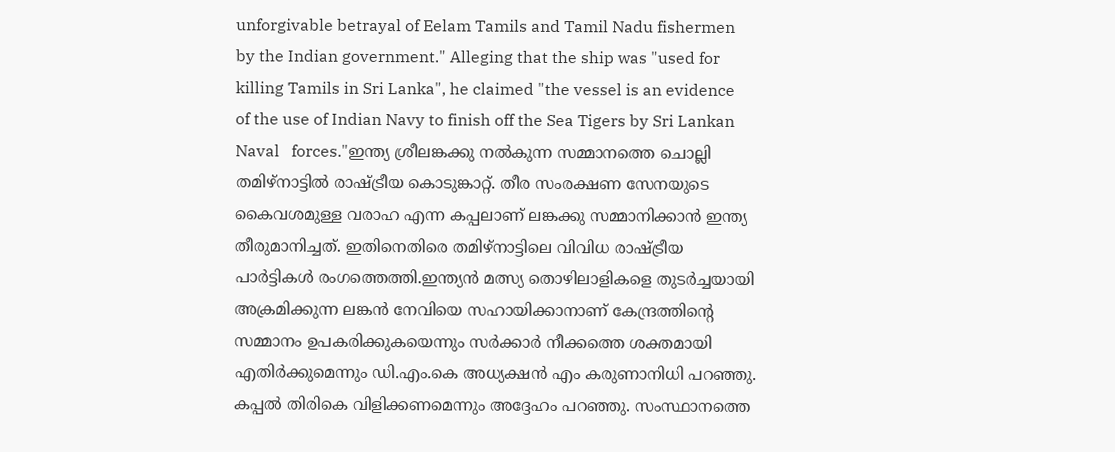unforgivable betrayal of Eelam Tamils and Tamil Nadu fishermen by the Indian government." Alleging that the ship was "used for killing Tamils in Sri Lanka", he claimed "the vessel is an evidence of the use of Indian Navy to finish off the Sea Tigers by Sri Lankan Naval   forces."ഇന്ത്യ ശ്രീലങ്കക്കു നല്‍കുന്ന സമ്മാനത്തെ ചൊല്ലി തമിഴ്‌നാട്ടില്‍ രാഷ്ട്രീയ കൊടുങ്കാറ്റ്. തീര സംരക്ഷണ സേനയുടെ കൈവശമുള്ള വരാഹ എന്ന കപ്പലാണ് ലങ്കക്കു സമ്മാനിക്കാന്‍ ഇന്ത്യ തീരുമാനിച്ചത്. ഇതിനെതിരെ തമിഴ്‌നാട്ടിലെ വിവിധ രാഷ്ട്രീയ പാര്‍ട്ടികള്‍ രംഗത്തെത്തി.ഇന്ത്യന്‍ മത്സ്യ തൊഴിലാളികളെ തുടര്‍ച്ചയായി അക്രമിക്കുന്ന ലങ്കന്‍ നേവിയെ സഹായിക്കാനാണ് കേന്ദ്രത്തിന്റെ സമ്മാനം ഉപകരിക്കുകയെന്നും സര്‍ക്കാര്‍ നീക്കത്തെ ശക്തമായി എതിര്‍ക്കുമെന്നും ഡി.എം.കെ അധ്യക്ഷന്‍ എം കരുണാനിധി പറഞ്ഞു. കപ്പല്‍ തിരികെ വിളിക്കണമെന്നും അദ്ദേഹം പറഞ്ഞു. സംസ്ഥാനത്തെ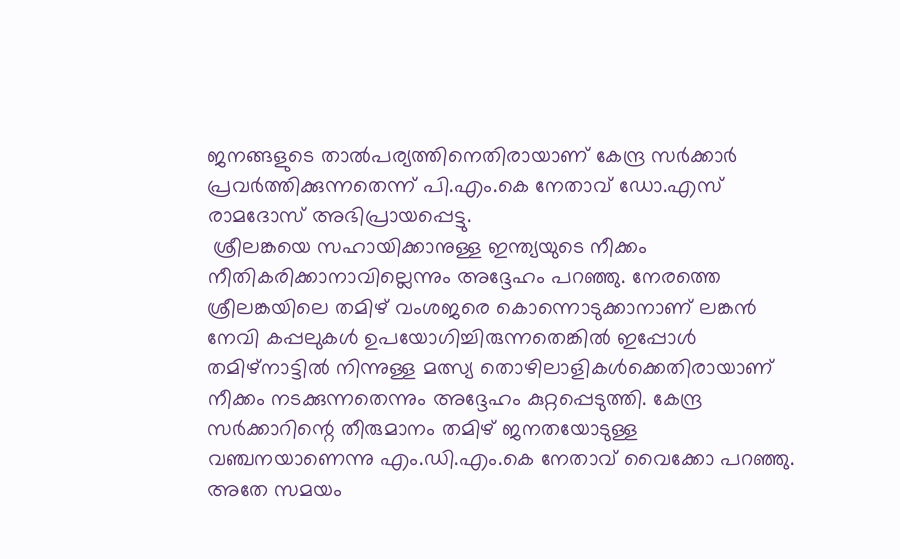ജനങ്ങളുടെ താല്‍പര്യത്തിനെതിരായാണ് കേന്ദ്ര സര്‍ക്കാര്‍ പ്രവര്‍ത്തിക്കുന്നതെന്ന് പി.എം.കെ നേതാവ് ഡോ.എസ് രാമദോസ് അഭിപ്രായപ്പെട്ടു.
 ശ്രീലങ്കയെ സഹായിക്കാനുള്ള ഇന്ത്യയുടെ നീക്കം നീതികരിക്കാനാവില്ലെന്നും അദ്ദേഹം പറഞ്ഞു. നേരത്തെ ശ്രീലങ്കയിലെ തമിഴ് വംശജരെ കൊന്നൊടുക്കാനാണ് ലങ്കന്‍ നേവി കപ്പലുകള്‍ ഉപയോഗിച്ചിരുന്നതെങ്കില്‍ ഇപ്പോള്‍ തമിഴ്‌നാട്ടില്‍ നിന്നുള്ള മത്സ്യ തൊഴിലാളികള്‍ക്കെതിരായാണ് നീക്കം നടക്കുന്നതെന്നും അദ്ദേഹം കുറ്റപ്പെടുത്തി. കേന്ദ്ര സര്‍ക്കാറിന്റെ തീരുമാനം തമിഴ് ജനതയോടുള്ള വഞ്ചനയാണെന്നു എം.ഡി.എം.കെ നേതാവ് വൈക്കോ പറഞ്ഞു. അതേ സമയം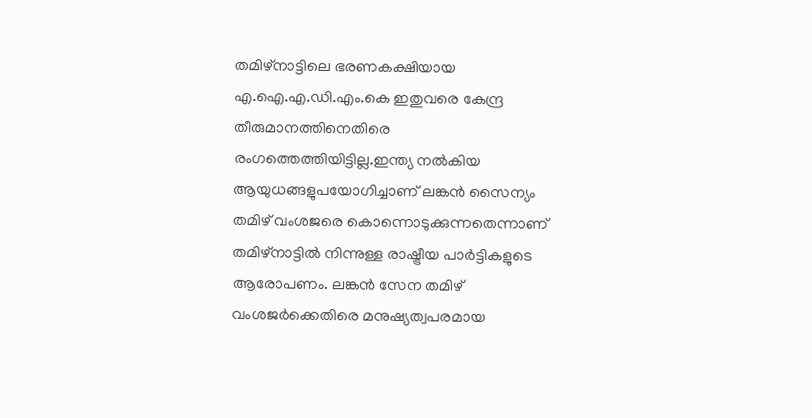തമിഴ്‌നാട്ടിലെ ഭരണകക്ഷിയായ എ.ഐ.എ.ഡി.എം.കെ ഇതുവരെ കേന്ദ്ര തീരുമാനത്തിനെതിരെ രംഗത്തെത്തിയിട്ടില്ല.ഇന്ത്യ നല്‍കിയ ആയുധങ്ങളുപയോഗിച്ചാണ് ലങ്കന്‍ സൈന്യം തമിഴ് വംശജരെ കൊന്നൊടുക്കുന്നതെന്നാണ് തമിഴ്‌നാട്ടില്‍ നിന്നുള്ള രാഷ്ട്രീയ പാര്‍ട്ടികളുടെ ആരോപണം. ലങ്കന്‍ സേന തമിഴ് വംശജര്‍ക്കെതിരെ മനുഷ്യത്വപരമായ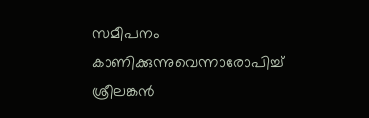സമീപനം കാണിക്കുന്നുവെന്നാരോപിച്ച് ശ്രീലങ്കന്‍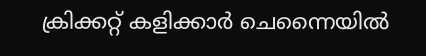ക്രിക്കറ്റ് കളിക്കാര്‍ ചെന്നൈയില്‍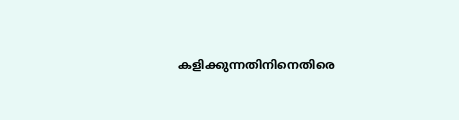കളിക്കുന്നതിനിനെതിരെ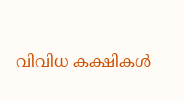വിവിധ കക്ഷികള്‍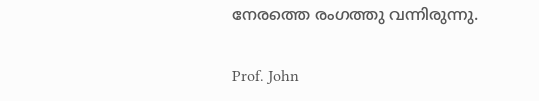നേരത്തെ രംഗത്തു വന്നിരുന്നു.

Prof. John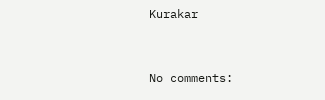Kurakar


No comments: